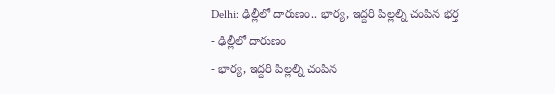Delhi: ఢిల్లీలో దారుణం.. భార్య, ఇద్దరి పిల్లల్ని చంపిన భర్త
- ఢిల్లీలో దారుణం
- భార్య, ఇద్దరి పిల్లల్ని చంపిన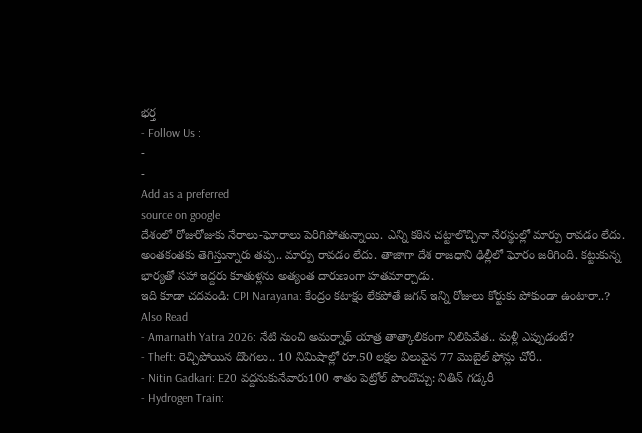భర్త
- Follow Us :
-
-
Add as a preferred
source on google
దేశంలో రోజురోజుకు నేరాలు-ఘోరాలు పెరిగిపోతున్నాయి. ఎన్ని కఠిన చట్టాలొచ్చినా నేరస్థుల్లో మార్పు రావడం లేదు. అంతకంతకు తెగిస్తున్నారు తప్ప.. మార్పు రావడం లేదు. తాజాగా దేశ రాజధాని ఢిల్లీలో ఘోరం జరిగింది. కట్టుకున్న భార్యతో సహా ఇద్దరు కూతుళ్లను అత్యంత దారుణంగా హతమార్చాడు.
ఇది కూడా చదవండి: CPI Narayana: కేంద్రం కటాక్షం లేకపోతే జగన్ ఇన్ని రోజులు కోర్టుకు పోకుండా ఉంటారా..?
Also Read
- Amarnath Yatra 2026: నేటి నుంచి అమర్నాథ్ యాత్ర తాత్కాలికంగా నిలిపివేత.. మళ్లీ ఎప్పుడంటే?
- Theft: రెచ్చిపోయిన దొంగలు.. 10 నిమిషాల్లో రూ.50 లక్షల విలువైన 77 మొబైల్ ఫోన్లు చోరీ..
- Nitin Gadkari: E20 వద్దనుకునేవారు100 శాతం పెట్రోల్ పొందొచ్చు: నితిన్ గడ్కరీ
- Hydrogen Train: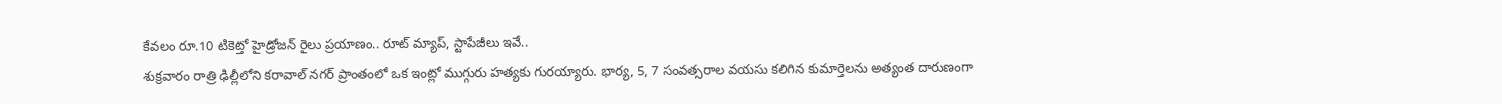కేవలం రూ.10 టికెట్తో హైడ్రోజన్ రైలు ప్రయాణం.. రూట్ మ్యాప్, స్టాపేజీలు ఇవే..
శుక్రవారం రాత్రి ఢిల్లీలోని కరావాల్ నగర్ ప్రాంతంలో ఒక ఇంట్లో ముగ్గురు హత్యకు గురయ్యారు. భార్య, 5, 7 సంవత్సరాల వయసు కలిగిన కుమార్తెలను అత్యంత దారుణంగా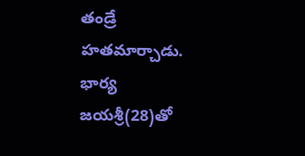తండ్రే హతమార్చాడు. భార్య జయశ్రీ(28)తో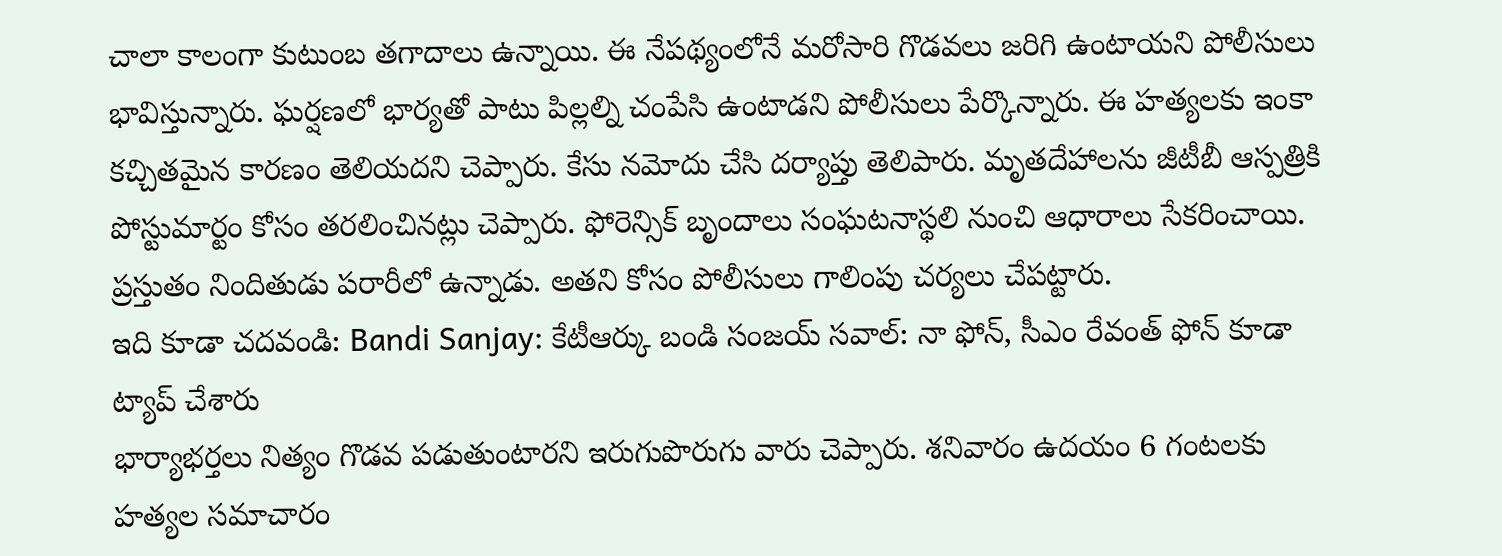చాలా కాలంగా కుటుంబ తగాదాలు ఉన్నాయి. ఈ నేపథ్యంలోనే మరోసారి గొడవలు జరిగి ఉంటాయని పోలీసులు భావిస్తున్నారు. ఘర్షణలో భార్యతో పాటు పిల్లల్ని చంపేసి ఉంటాడని పోలీసులు పేర్కొన్నారు. ఈ హత్యలకు ఇంకా కచ్చితమైన కారణం తెలియదని చెప్పారు. కేసు నమోదు చేసి దర్యాప్తు తెలిపారు. మృతదేహాలను జీటీబీ ఆస్పత్రికి పోస్టుమార్టం కోసం తరలించినట్లు చెప్పారు. ఫోరెన్సిక్ బృందాలు సంఘటనాస్థలి నుంచి ఆధారాలు సేకరించాయి. ప్రస్తుతం నిందితుడు పరారీలో ఉన్నాడు. అతని కోసం పోలీసులు గాలింపు చర్యలు చేపట్టారు.
ఇది కూడా చదవండి: Bandi Sanjay: కేటీఆర్కు బండి సంజయ్ సవాల్: నా ఫోన్, సీఎం రేవంత్ ఫోన్ కూడా ట్యాప్ చేశారు
భార్యాభర్తలు నిత్యం గొడవ పడుతుంటారని ఇరుగుపొరుగు వారు చెప్పారు. శనివారం ఉదయం 6 గంటలకు హత్యల సమాచారం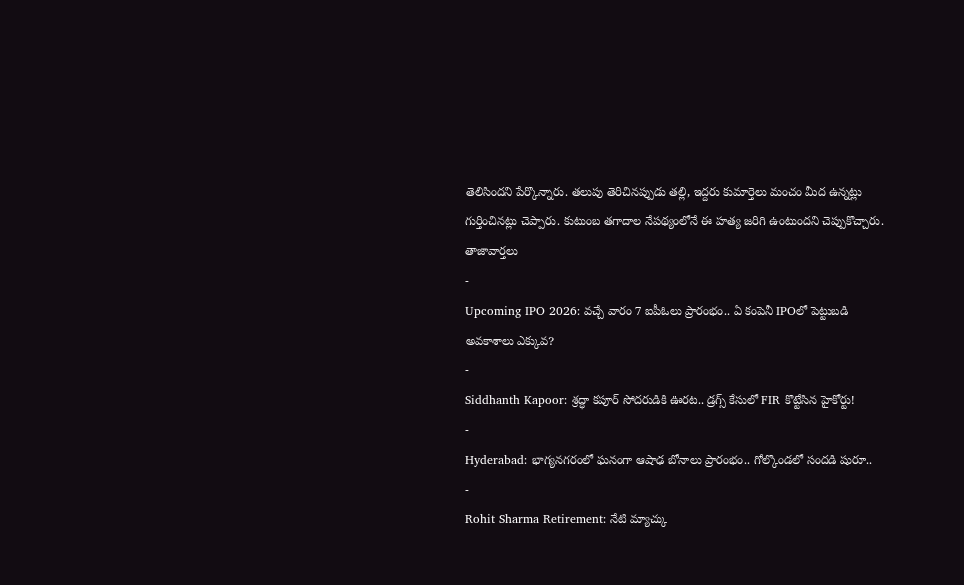తెలిసిందని పేర్కొన్నారు. తలుపు తెరిచినప్పుడు తల్లి, ఇద్దరు కుమార్తెలు మంచం మీద ఉన్నట్లు గుర్తించినట్లు చెప్పారు. కుటుంబ తగాదాల నేపథ్యంలోనే ఈ హత్య జరిగి ఉంటుందని చెప్పుకొచ్చారు.
తాజావార్తలు
-
Upcoming IPO 2026: వచ్చే వారం 7 ఐపీఓలు ప్రారంభం.. ఏ కంపెనీ IPOలో పెట్టుబడి అవకాశాలు ఎక్కువ?
-
Siddhanth Kapoor: శ్రద్ధా కపూర్ సోదరుడికి ఊరట.. డ్రగ్స్ కేసులో FIR కొట్టేసిన హైకోర్టు!
-
Hyderabad: భాగ్యనగరంలో ఘనంగా ఆషాఢ బోనాలు ప్రారంభం.. గోల్కొండలో సందడి షురూ..
-
Rohit Sharma Retirement: నేటి మ్యాచ్కు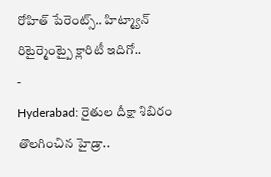రోహిత్ పేరెంట్స్.. హిట్మ్యాన్ రిటైర్మెంట్పై క్లారిటీ ఇదిగో..
-
Hyderabad: రైతుల దీక్షా శిబిరం తొలగించిన హైడ్రా..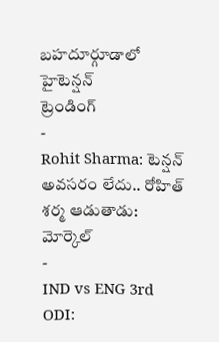బహదూర్గూడాలో హైటెన్షన్
ట్రెండింగ్
-
Rohit Sharma: టెన్షన్ అవసరం లేదు.. రోహిత్ శర్మ ఆడుతాడు: మోర్కెల్
-
IND vs ENG 3rd ODI: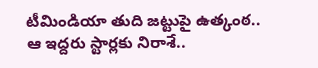టీమిండియా తుది జట్టుపై ఉత్కంఠ.. ఆ ఇద్దరు స్టార్లకు నిరాశే..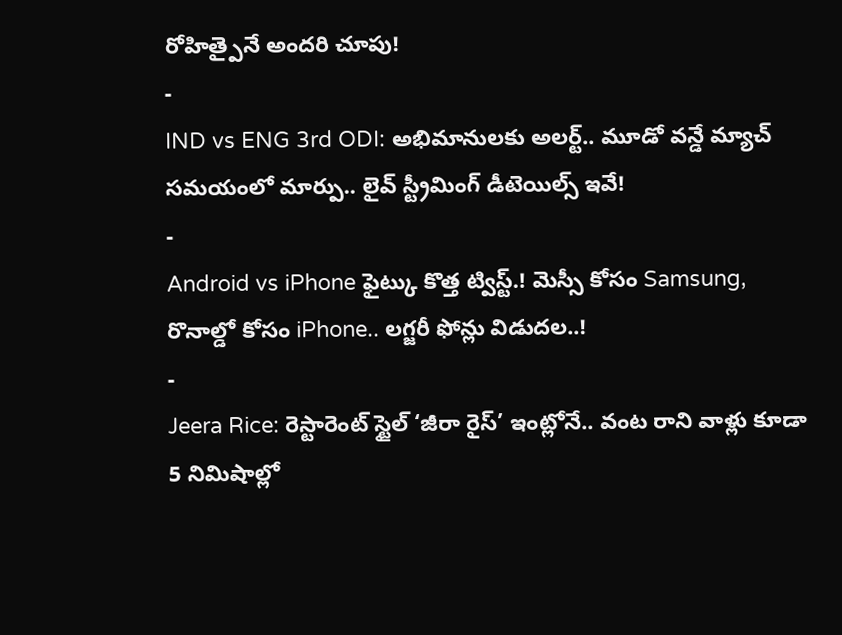రోహిత్పైనే అందరి చూపు!
-
IND vs ENG 3rd ODI: అభిమానులకు అలర్ట్.. మూడో వన్డే మ్యాచ్ సమయంలో మార్పు.. లైవ్ స్ట్రీమింగ్ డీటెయిల్స్ ఇవే!
-
Android vs iPhone ఫైట్కు కొత్త ట్విస్ట్.! మెస్సీ కోసం Samsung, రొనాల్డో కోసం iPhone.. లగ్జరీ ఫోన్లు విడుదల..!
-
Jeera Rice: రెస్టారెంట్ స్టైల్ ‘జీరా రైస్’ ఇంట్లోనే.. వంట రాని వాళ్లు కూడా 5 నిమిషాల్లో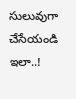సులువుగా చేసేయండి ఇలా..!